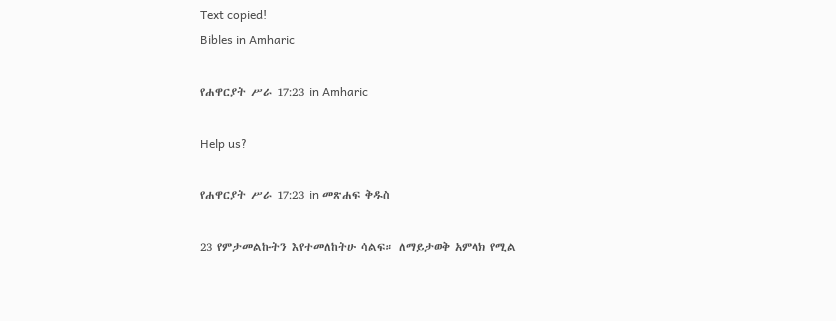Text copied!
Bibles in Amharic

የሐዋርያት ሥራ 17:23 in Amharic

Help us?

የሐዋርያት ሥራ 17:23 in መጽሐፍ ቅዱስ

23 የምታመልኩትን እየተመለከትሁ ሳልፍ። ለማይታወቅ አምላክ የሚል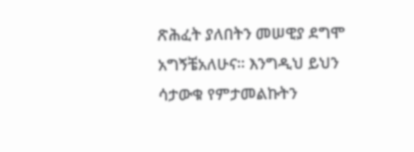ጽሕፈት ያለበትን መሠዊያ ደግሞ አግኝቼአለሁና። እንግዲህ ይህን ሳታውቁ የምታመልኩትን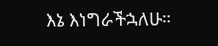እኔ እነግራችኋለሁ።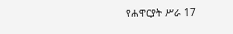የሐዋርያት ሥራ 17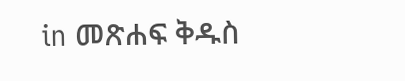in መጽሐፍ ቅዱስ